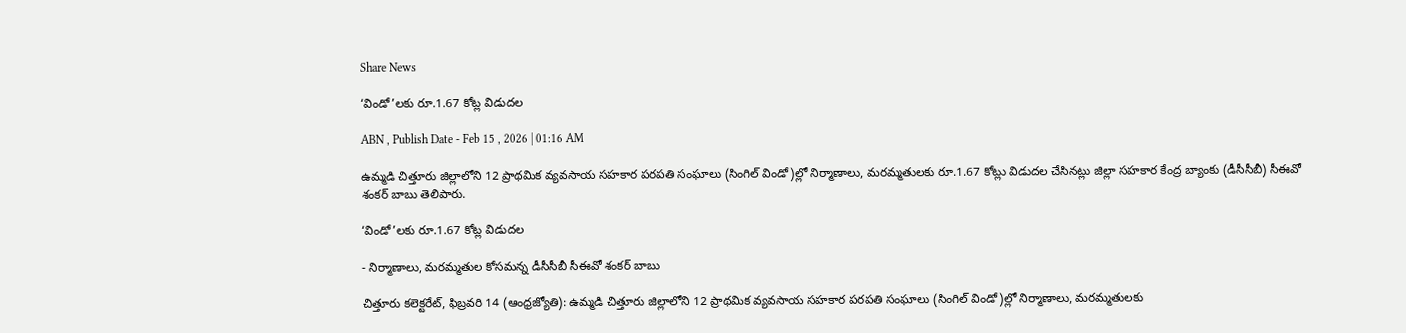Share News

‘విండో’లకు రూ.1.67 కోట్ల విడుదల

ABN , Publish Date - Feb 15 , 2026 | 01:16 AM

ఉమ్మడి చిత్తూరు జిల్లాలోని 12 ప్రాథమిక వ్యవసాయ సహకార పరపతి సంఘాలు (సింగిల్‌ విండో)ల్లో నిర్మాణాలు, మరమ్మతులకు రూ.1.67 కోట్లు విడుదల చేసినట్లు జిల్లా సహకార కేంద్ర బ్యాంకు (డీసీసీబీ) సీఈవో శంకర్‌ బాబు తెలిపారు.

‘విండో’లకు రూ.1.67 కోట్ల విడుదల

- నిర్మాణాలు, మరమ్మతుల కోసమన్న డీసీసీబీ సీఈవో శంకర్‌ బాబు

చిత్తూరు కలెక్టరేట్‌, ఫిబ్రవరి 14 (ఆంధ్రజ్యోతి): ఉమ్మడి చిత్తూరు జిల్లాలోని 12 ప్రాథమిక వ్యవసాయ సహకార పరపతి సంఘాలు (సింగిల్‌ విండో)ల్లో నిర్మాణాలు, మరమ్మతులకు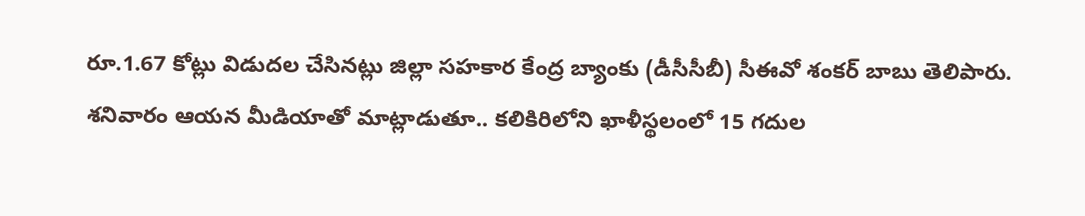రూ.1.67 కోట్లు విడుదల చేసినట్లు జిల్లా సహకార కేంద్ర బ్యాంకు (డీసీసీబీ) సీఈవో శంకర్‌ బాబు తెలిపారు. శనివారం ఆయన మీడియాతో మాట్లాడుతూ.. కలికిరిలోని ఖాళీస్థలంలో 15 గదుల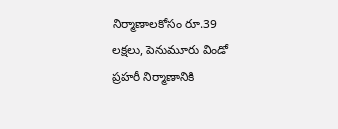నిర్మాణాలకోసం రూ.39 లక్షలు, పెనుమూరు విండో ప్రహరీ నిర్మాణానికి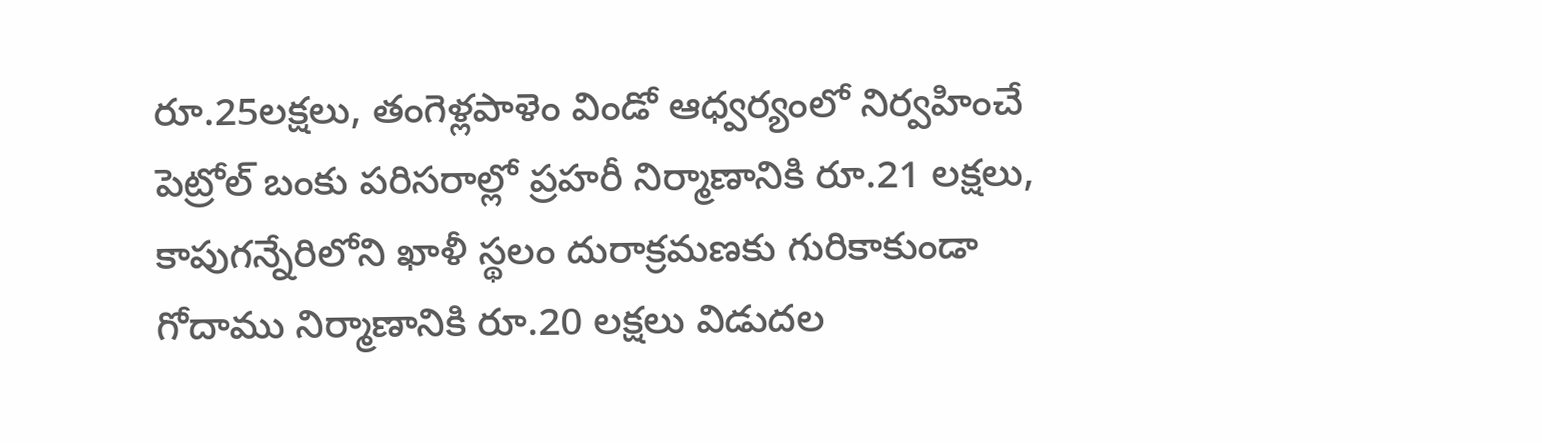రూ.25లక్షలు, తంగెళ్లపాళెం విండో ఆధ్వర్యంలో నిర్వహించే పెట్రోల్‌ బంకు పరిసరాల్లో ప్రహరీ నిర్మాణానికి రూ.21 లక్షలు, కాపుగన్నేరిలోని ఖాళీ స్థలం దురాక్రమణకు గురికాకుండా గోదాము నిర్మాణానికి రూ.20 లక్షలు విడుదల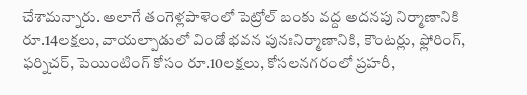చేశామన్నారు. అలాగే తంగెళ్లపాళెంలో పెట్రోల్‌ బంకు వద్ద అదనపు నిర్మాణానికి రూ.14లక్షలు, వాయల్పాడులో విండో భవన పునఃనిర్మాణానికి, కౌంటర్లు, ఫ్లోరింగ్‌, ఫర్నిచర్‌, పెయింటింగ్‌ కోసం రూ.10లక్షలు, కోసలనగరంలో ప్రహరీ,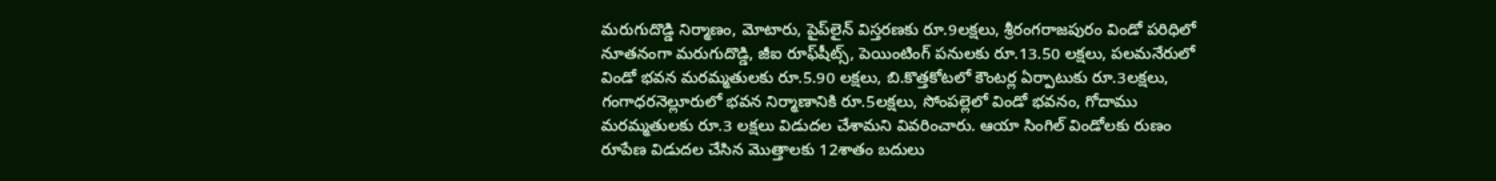మరుగుదొడ్డి నిర్మాణం, మోటారు, పైప్‌లైన్‌ విస్తరణకు రూ.9లక్షలు, శ్రీరంగరాజపురం విండో పరిధిలో నూతనంగా మరుగుదొడ్డి, జీఐ రూఫ్‌షీట్స్‌, పెయింటింగ్‌ పనులకు రూ.13.50 లక్షలు, పలమనేరులో విండో భవన మరమ్మతులకు రూ.5.90 లక్షలు, బి.కొత్తకోటలో కౌంటర్ల ఏర్పాటుకు రూ.3లక్షలు, గంగాధరనెల్లూరులో భవన నిర్మాణానికి రూ.5లక్షలు, సోంపల్లెలో విండో భవనం, గోదాము మరమ్మతులకు రూ.3 లక్షలు విడుదల చేశామని వివరించారు. ఆయా సింగిల్‌ విండోలకు రుణం రూపేణ విడుదల చేసిన మొత్తాలకు 12శాతం బదులు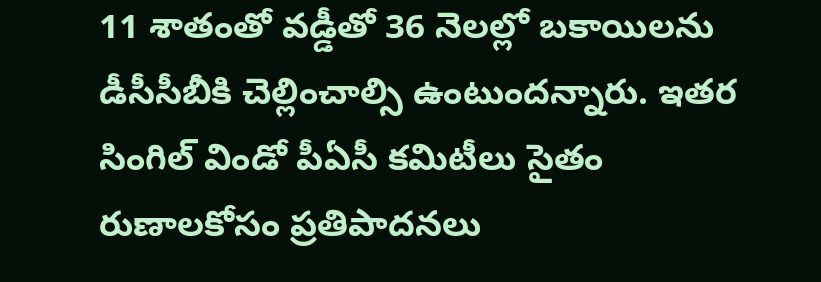11 శాతంతో వడ్డీతో 36 నెలల్లో బకాయిలను డీసీసీబీకి చెల్లించాల్సి ఉంటుందన్నారు. ఇతర సింగిల్‌ విండో పీఏసీ కమిటీలు సైతం రుణాలకోసం ప్రతిపాదనలు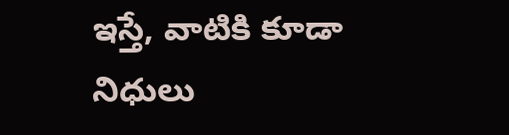ఇస్తే, వాటికి కూడా నిధులు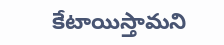కేటాయిస్తామని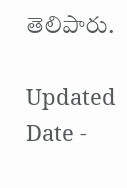తెలిపారు.

Updated Date -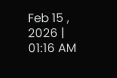Feb 15 , 2026 | 01:16 AM